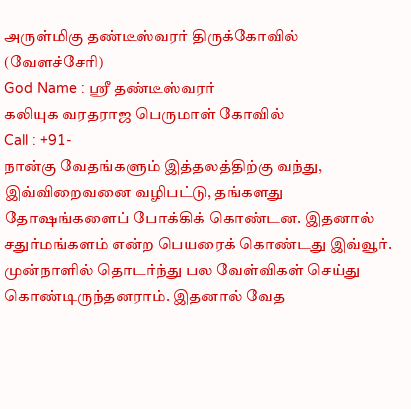அருள்மிகு தண்டீஸ்வரர் திருக்கோவில் (வேளச்சேரி)
God Name : ஸ்ரீ தண்டீஸ்வரர்
கலியுக வரதராஜ பெருமாள் கோவில்
Call : +91-
நான்கு வேதங்களும் இத்தலத்திற்கு வந்து, இவ்விறைவனை வழிபட்டு, தங்களது தோஷங்களைப் போக்கிக் கொண்டன. இதனால் சதுர்மங்களம் என்ற பெயரைக் கொண்டது இவ்வூர். முன்நாளில் தொடர்ந்து பல வேள்விகள் செய்து கொண்டிருந்தனராம். இதனால் வேத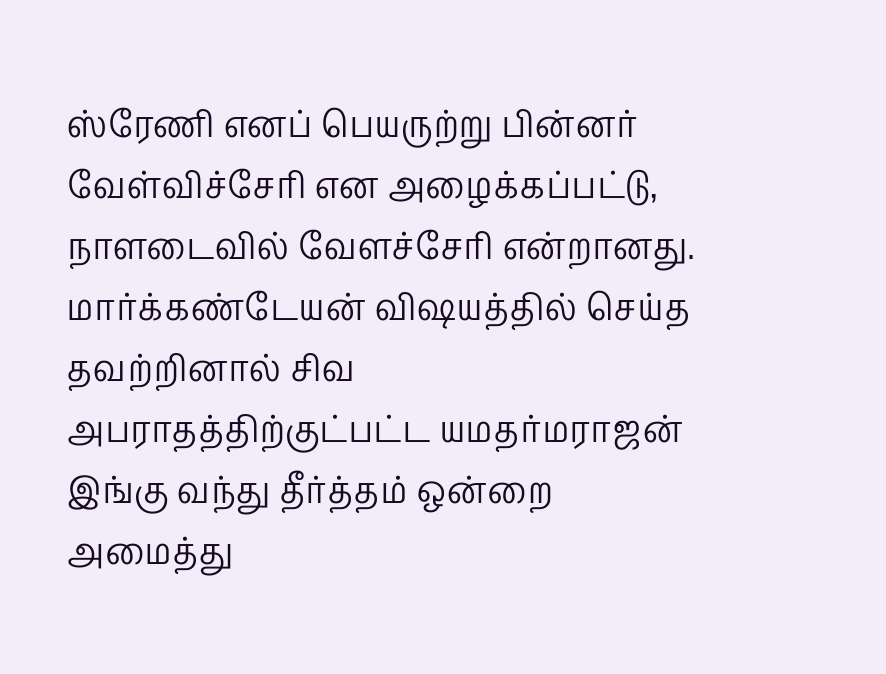ஸ்ரேணி எனப் பெயருற்று பின்னர் வேள்விச்சேரி என அழைக்கப்பட்டு, நாளடைவில் வேளச்சேரி என்றானது.
மார்க்கண்டேயன் விஷயத்தில் செய்த தவற்றினால் சிவ அபராதத்திற்குட்பட்ட யமதர்மராஜன் இங்கு வந்து தீர்த்தம் ஒன்றை அமைத்து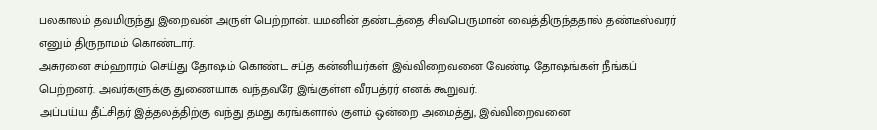பலகாலம் தவமிருந்து இறைவன் அருள் பெற்றான். யமனின் தண்டத்தை சிவபெருமான் வைத்திருந்ததால் தண்டீஸ்வரர் எனும் திருநாமம் கொண்டார்.
அசுரனை சம்ஹாரம் செய்து தோஷம் கொண்ட சப்த கன்னியர்கள் இவ்விறைவனை வேண்டி தோஷங்கள் நீங்கப் பெற்றனர். அவர்களுக்கு துணையாக வந்தவரே இங்குள்ள வீரபத்ரர் எனக் கூறுவர்.
அப்பய்ய தீட்சிதர் இத்தலத்திற்கு வந்து தமது கரங்களால் குளம் ஒன்றை அமைத்து, இவ்விறைவனை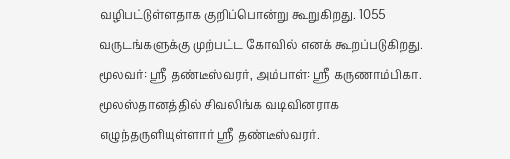வழிபட்டுள்ளதாக குறிப்பொன்று கூறுகிறது. 1055 வருடங்களுக்கு முற்பட்ட கோவில் எனக் கூறப்படுகிறது.
மூலவர்: ஸ்ரீ தண்டீஸ்வரர், அம்பாள்: ஸ்ரீ கருணாம்பிகா.
மூலஸ்தானத்தில் சிவலிங்க வடிவினராக எழுந்தருளியுள்ளார் ஸ்ரீ தண்டீஸ்வரர்.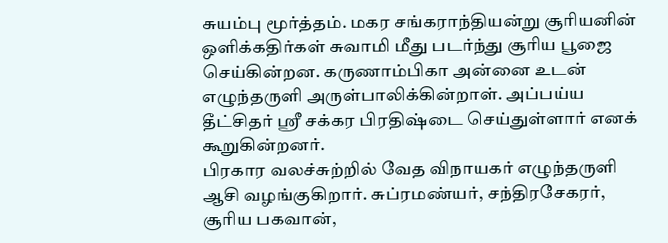சுயம்பு மூர்த்தம். மகர சங்கராந்தியன்று சூரியனின் ஒளிக்கதிர்கள் சுவாமி மீது படர்ந்து சூரிய பூஜை செய்கின்றன. கருணாம்பிகா அன்னை உடன் எழுந்தருளி அருள்பாலிக்கின்றாள். அப்பய்ய தீட்சிதர் ஸ்ரீ சக்கர பிரதிஷ்டை செய்துள்ளார் எனக் கூறுகின்றனர்.
பிரகார வலச்சுற்றில் வேத விநாயகர் எழுந்தருளி ஆசி வழங்குகிறார். சுப்ரமண்யர், சந்திரசேகரர், சூரிய பகவான்,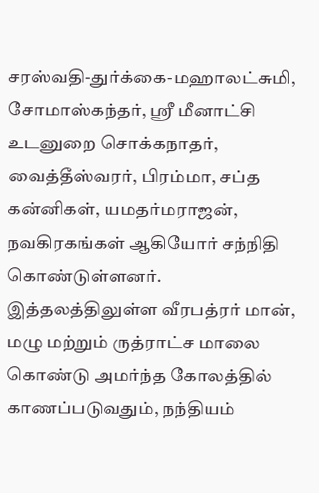சரஸ்வதி-துர்க்கை-மஹாலட்சுமி, சோமாஸ்கந்தர், ஸ்ரீ மீனாட்சி உடனுறை சொக்கநாதர், வைத்தீஸ்வரர், பிரம்மா, சப்த கன்னிகள், யமதர்மராஜன், நவகிரகங்கள் ஆகியோர் சந்நிதி கொண்டுள்ளனர்.
இத்தலத்திலுள்ள வீரபத்ரர் மான், மழு மற்றும் ருத்ராட்ச மாலை கொண்டு அமர்ந்த கோலத்தில் காணப்படுவதும், நந்தியம்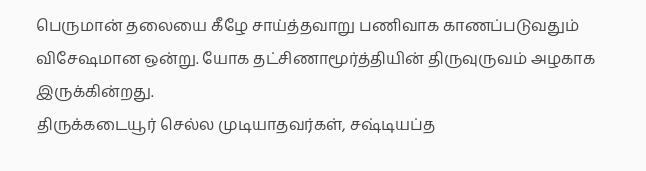பெருமான் தலையை கீழே சாய்த்தவாறு பணிவாக காணப்படுவதும் விசேஷமான ஒன்று. யோக தட்சிணாமூர்த்தியின் திருவுருவம் அழகாக இருக்கின்றது.
திருக்கடையூர் செல்ல முடியாதவர்கள், சஷ்டியப்த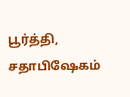பூர்த்தி, சதாபிஷேகம்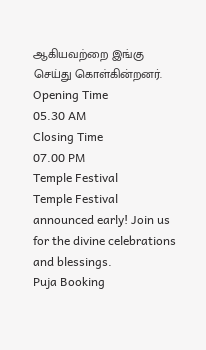ஆகியவற்றை இங்கு செய்து கொள்கின்றனர்.
Opening Time
05.30 AM
Closing Time
07.00 PM
Temple Festival
Temple Festival announced early! Join us for the divine celebrations and blessings.
Puja Booking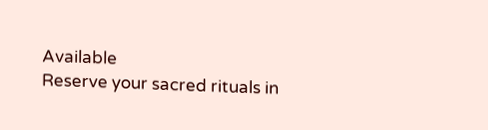Available
Reserve your sacred rituals in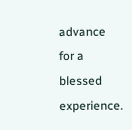advance for a blessed experience.